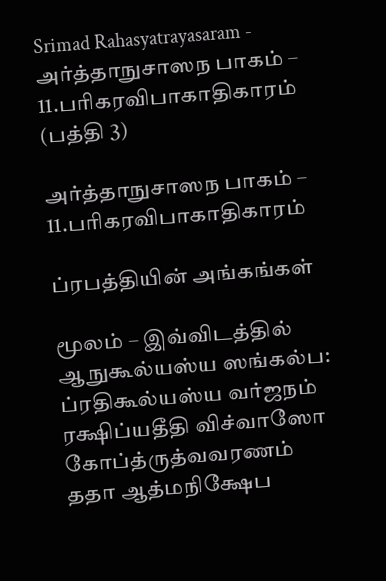Srimad Rahasyatrayasaram - அர்த்தாநுசாஸந பாகம் – 11.பரிகரவிபாகாதிகாரம் (பத்தி 3)

அர்த்தாநுசாஸந பாகம் – 11.பரிகரவிபாகாதிகாரம்

ப்ரபத்தியின் அங்கங்கள்

மூலம் – இவ்விடத்தில் ஆநுகூல்யஸ்ய ஸங்கல்ப: ப்ரதிகூல்யஸ்ய வர்ஜநம் ரக்ஷிப்யதீதி விச்வாஸோ கோப்த்ருத்வவரணம் ததா ஆத்மநிக்ஷேப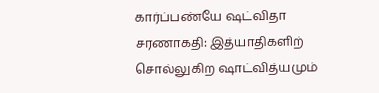கார்ப்பண்யே ஷட்விதா சரணாகதி: இத்யாதிகளிற் சொல்லுகிற ஷாட்வித்யமும்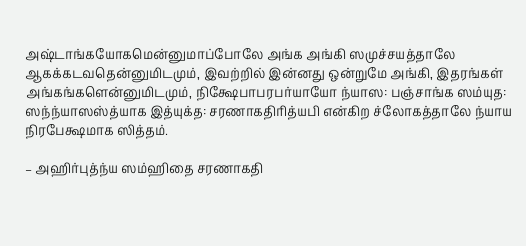அஷ்டாங்கயோகமென்னுமாப்போலே அங்க அங்கி ஸமுச்சயத்தாலே ஆகக்கடவதென்னுமிடமும், இவற்றில் இன்னது ஒன்றுமே அங்கி, இதரங்கள் அங்கங்களென்னுமிடமும், நிக்ஷேபாபரபர்யாயோ ந்யாஸ: பஞ்சாங்க ஸம்யுத: ஸந்ந்யாஸஸ்த்யாக இத்யுக்த: சரணாகதிரித்யபி என்கிற ச்லோகத்தாலே ந்யாய நிரபேக்ஷமாக ஸித்தம்.

– அஹிர்புத்ந்ய ஸம்ஹிதை சரணாகதி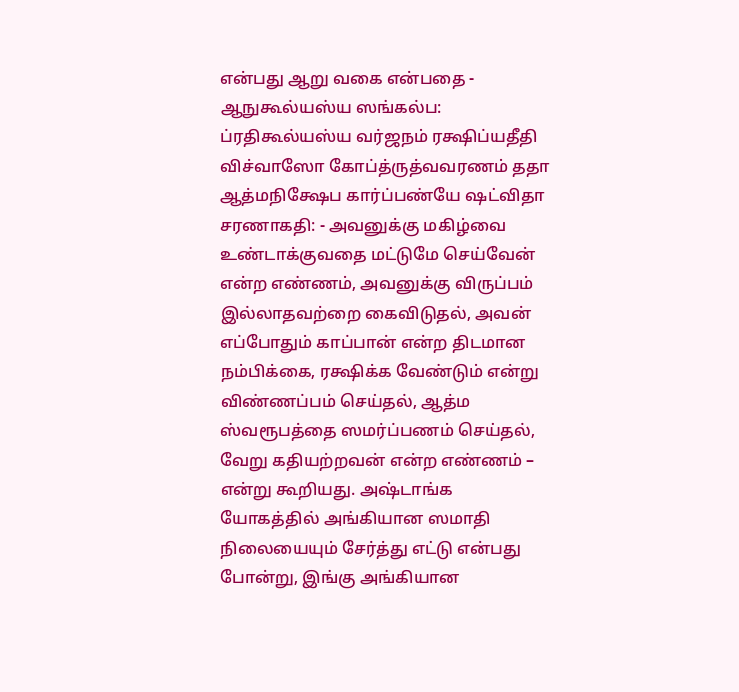என்பது ஆறு வகை என்பதை - ஆநுகூல்யஸ்ய ஸங்கல்ப: ப்ரதிகூல்யஸ்ய வர்ஜநம் ரக்ஷிப்யதீதி விச்வாஸோ கோப்த்ருத்வவரணம் ததா ஆத்மநிக்ஷேப கார்ப்பண்யே ஷட்விதா சரணாகதி: - அவனுக்கு மகிழ்வை உண்டாக்குவதை மட்டுமே செய்வேன் என்ற எண்ணம், அவனுக்கு விருப்பம் இல்லாதவற்றை கைவிடுதல், அவன் எப்போதும் காப்பான் என்ற திடமான நம்பிக்கை, ரக்ஷிக்க வேண்டும் என்று விண்ணப்பம் செய்தல், ஆத்ம ஸ்வரூபத்தை ஸமர்ப்பணம் செய்தல், வேறு கதியற்றவன் என்ற எண்ணம் – என்று கூறியது. அஷ்டாங்க யோகத்தில் அங்கியான ஸமாதி நிலையையும் சேர்த்து எட்டு என்பது போன்று, இங்கு அங்கியான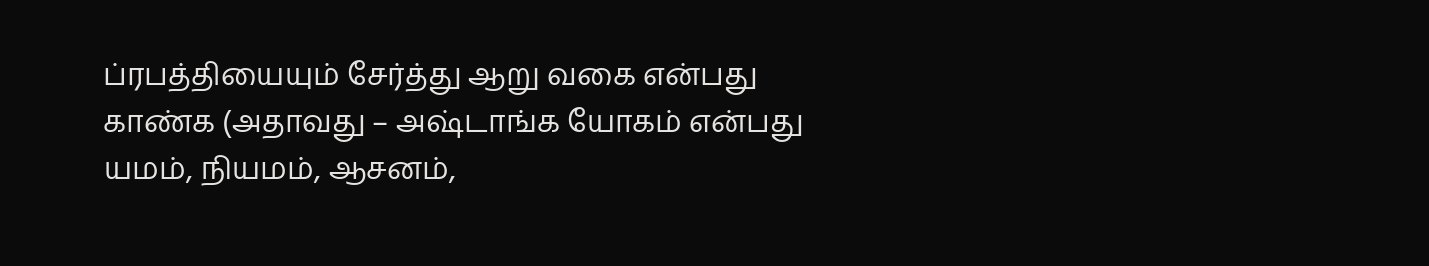ப்ரபத்தியையும் சேர்த்து ஆறு வகை என்பது காண்க (அதாவது – அஷ்டாங்க யோகம் என்பது யமம், நியமம், ஆசனம்,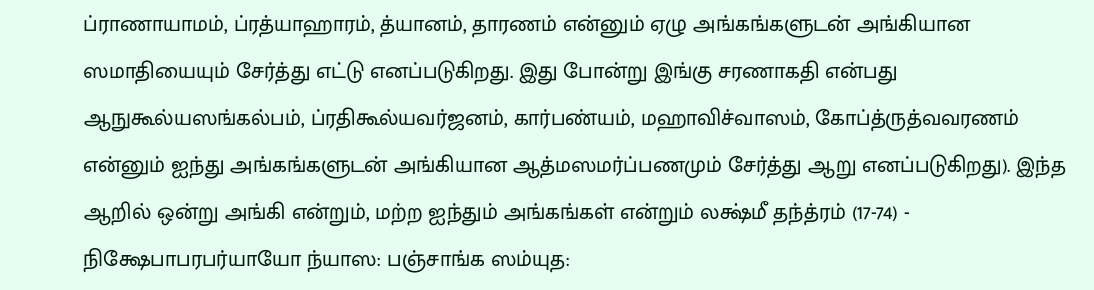ப்ராணாயாமம், ப்ரத்யாஹாரம், த்யானம், தாரணம் என்னும் ஏழு அங்கங்களுடன் அங்கியான ஸமாதியையும் சேர்த்து எட்டு எனப்படுகிறது. இது போன்று இங்கு சரணாகதி என்பது ஆநுகூல்யஸங்கல்பம், ப்ரதிகூல்யவர்ஜனம், கார்பண்யம், மஹாவிச்வாஸம், கோப்த்ருத்வவரணம் என்னும் ஐந்து அங்கங்களுடன் அங்கியான ஆத்மஸமர்ப்பணமும் சேர்த்து ஆறு எனப்படுகிறது). இந்த ஆறில் ஒன்று அங்கி என்றும், மற்ற ஐந்தும் அங்கங்கள் என்றும் லக்ஷ்மீ தந்த்ரம் (17-74) - நிக்ஷேபாபரபர்யாயோ ந்யாஸ: பஞ்சாங்க ஸம்யுத: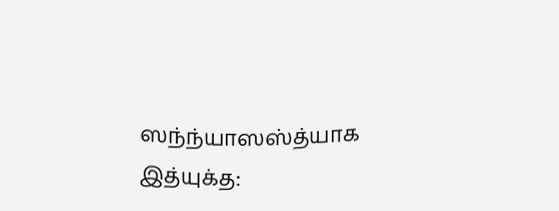ஸந்ந்யாஸஸ்த்யாக இத்யுக்த: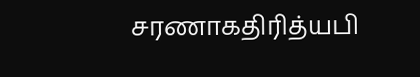சரணாகதிரித்யபி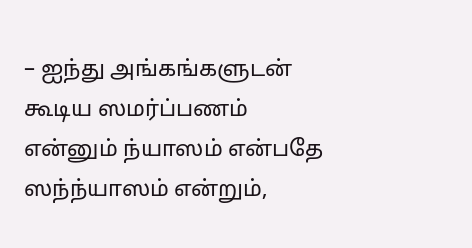– ஐந்து அங்கங்களுடன் கூடிய ஸமர்ப்பணம் என்னும் ந்யாஸம் என்பதே ஸந்ந்யாஸம் என்றும்,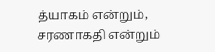த்யாகம் என்றும், சரணாகதி என்றும்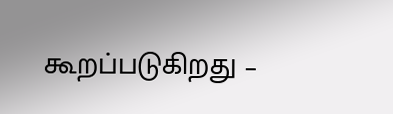கூறப்படுகிறது –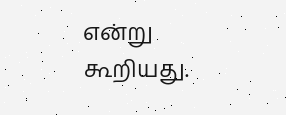என்று கூறியது.